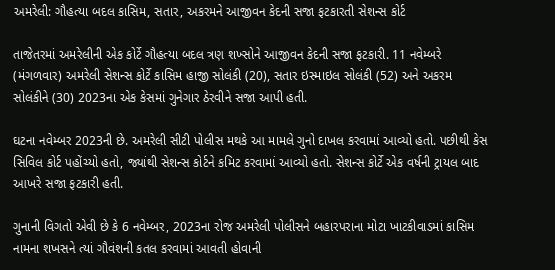અમરેલી: ગૌહત્યા બદલ કાસિમ, સતાર, અકરમને આજીવન કેદની સજા ફટકારતી સેશન્સ કોર્ટ

તાજેતરમાં અમરેલીની એક કોર્ટે ગૌહત્યા બદલ ત્રણ શખ્સોને આજીવન કેદની સજા ફટકારી. 11 નવેમ્બરે (મંગળવાર) અમરેલી સેશન્સ કોર્ટે કાસિમ હાજી સોલંકી (20), સતાર ઇસ્માઇલ સોલંકી (52) અને અકરમ સોલંકીને (30) 2023ના એક કેસમાં ગુનેગાર ઠેરવીને સજા આપી હતી.

ઘટના નવેમ્બર 2023ની છે. અમરેલી સીટી પોલીસ મથકે આ મામલે ગુનો દાખલ કરવામાં આવ્યો હતો. પછીથી કેસ સિવિલ કોર્ટ પહોંચ્યો હતો, જ્યાંથી સેશન્સ કોર્ટને કમિટ કરવામાં આવ્યો હતો. સેશન્સ કોર્ટે એક વર્ષની ટ્રાયલ બાદ આખરે સજા ફટકારી હતી.

ગુનાની વિગતો એવી છે કે 6 નવેમ્બર, 2023ના રોજ અમરેલી પોલીસને બહારપરાના મોટા ખાટકીવાડમાં કાસિમ નામના શખસને ત્યાં ગૌવંશની કતલ કરવામાં આવતી હોવાની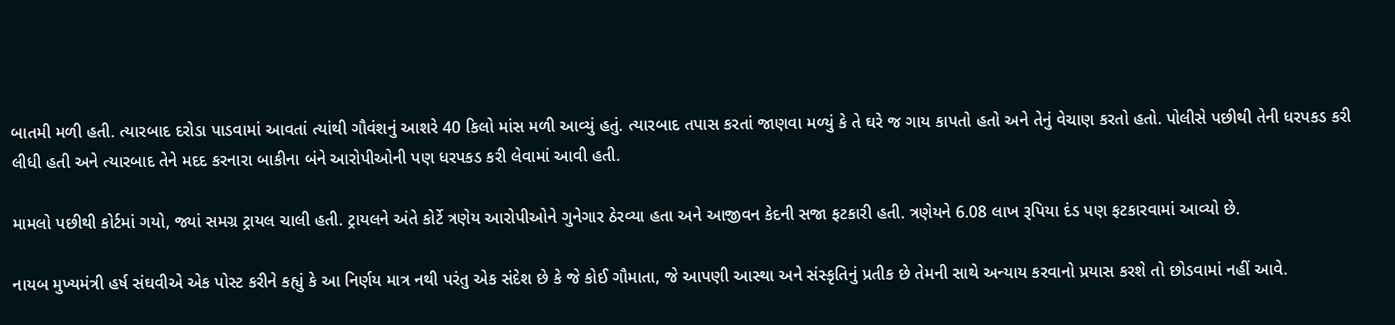બાતમી મળી હતી. ત્યારબાદ દરોડા પાડવામાં આવતાં ત્યાંથી ગૌવંશનું આશરે 40 કિલો માંસ મળી આવ્યું હતું. ત્યારબાદ તપાસ કરતાં જાણવા મળ્યું કે તે ઘરે જ ગાય કાપતો હતો અને તેનું વેચાણ કરતો હતો. પોલીસે પછીથી તેની ધરપકડ કરી લીધી હતી અને ત્યારબાદ તેને મદદ કરનારા બાકીના બંને આરોપીઓની પણ ધરપકડ કરી લેવામાં આવી હતી.

મામલો પછીથી કોર્ટમાં ગયો, જ્યાં સમગ્ર ટ્રાયલ ચાલી હતી. ટ્રાયલને અંતે કોર્ટે ત્રણેય આરોપીઓને ગુનેગાર ઠેરવ્યા હતા અને આજીવન કેદની સજા ફટકારી હતી. ત્રણેયને 6.08 લાખ રૂપિયા દંડ પણ ફટકારવામાં આવ્યો છે.

નાયબ મુખ્યમંત્રી હર્ષ સંઘવીએ એક પોસ્ટ કરીને કહ્યું કે આ નિર્ણય માત્ર નથી પરંતુ એક સંદેશ છે કે જે કોઈ ગૌમાતા, જે આપણી આસ્થા અને સંસ્કૃતિનું પ્રતીક છે તેમની સાથે અન્યાય કરવાનો પ્રયાસ કરશે તો છોડવામાં નહીં આવે.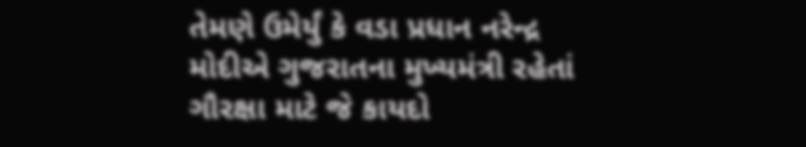તેમણે ઉમેર્યું કે વડા પ્રધાન નરેન્દ્ર મોદીએ ગુજરાતના મુખ્યમંત્રી રહેતાં ગૌરક્ષા માટે જે કાયદો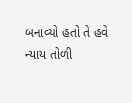બનાવ્યો હતો તે હવે ન્યાય તોળી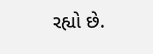રહ્યો છે.